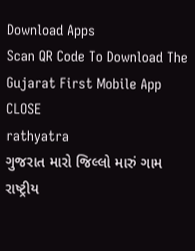Download Apps
Scan QR Code To Download The Gujarat First Mobile App CLOSE
rathyatra
ગુજરાત મારો જિલ્લો મારું ગામ રાષ્ટ્રીય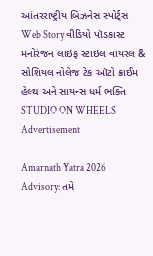આંતરરાષ્ટ્રીય બિઝનેસ સ્પોર્ટ્સ Web Story વીડિયો પૉડકાસ્ટ મનોરંજન લાઇફ સ્ટાઇલ વાયરલ & સોશિયલ નોલેજ ટેક ઑટો ક્રાઈમ હેલ્થ અને સાયન્સ ધર્મ ભક્તિ STUDIO ON WHEELS
Advertisement

Amarnath Yatra 2026 Advisory: તમે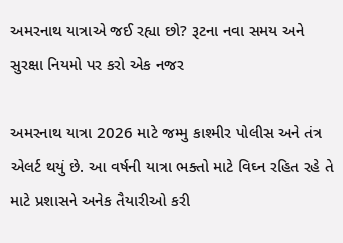અમરનાથ યાત્રાએ જઈ રહ્યા છો? રૂટના નવા સમય અને સુરક્ષા નિયમો પર કરો એક નજર

અમરનાથ યાત્રા 2026 માટે જમ્મુ કાશ્મીર પોલીસ અને તંત્ર એલર્ટ થયું છે. આ વર્ષની યાત્રા ભક્તો માટે વિઘ્ન રહિત રહે તે માટે પ્રશાસને અનેક તૈયારીઓ કરી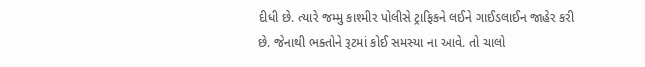દીધી છે. ત્યારે જમ્મુ કાશ્મીર પોલીસે ટ્રાફિકને લઈને ગાઈડલાઈન જાહેર કરી છે. જેનાથી ભક્તોને રૂટમાં કોઈ સમસ્યા ના આવે. તો ચાલો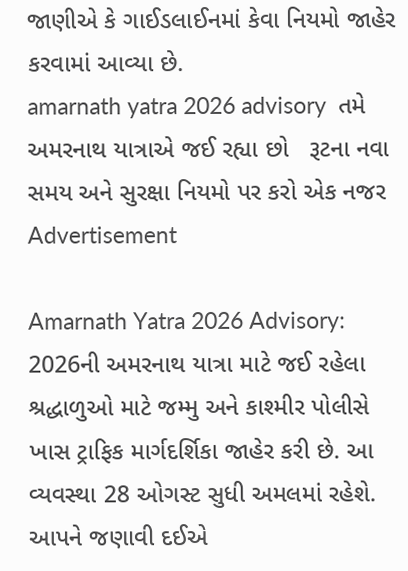જાણીએ કે ગાઈડલાઈનમાં કેવા નિયમો જાહેર કરવામાં આવ્યા છે.
amarnath yatra 2026 advisory  તમે અમરનાથ યાત્રાએ જઈ રહ્યા છો   રૂટના નવા સમય અને સુરક્ષા નિયમો પર કરો એક નજર
Advertisement

Amarnath Yatra 2026 Advisory: 2026ની અમરનાથ યાત્રા માટે જઈ રહેલા શ્રદ્ધાળુઓ માટે જમ્મુ અને કાશ્મીર પોલીસે ખાસ ટ્રાફિક માર્ગદર્શિકા જાહેર કરી છે. આ વ્યવસ્થા 28 ઓગસ્ટ સુધી અમલમાં રહેશે. આપને જણાવી દઈએ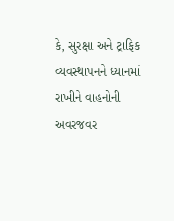કે, સુરક્ષા અને ટ્રાફિક વ્યવસ્થાપનને ધ્યાનમાં રાખીને વાહનોની અવરજવર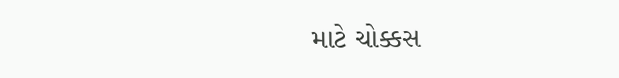માટે ચોક્કસ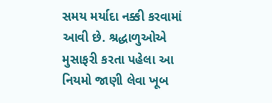સમય મર્યાદા નક્કી કરવામાં આવી છે. શ્રદ્ધાળુઓએ મુસાફરી કરતા પહેલા આ નિયમો જાણી લેવા ખૂબ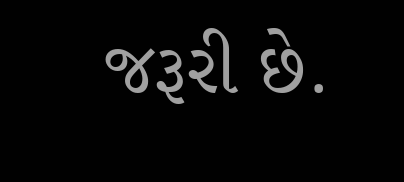જરૂરી છે.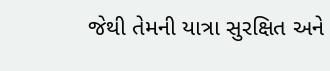જેથી તેમની યાત્રા સુરક્ષિત અને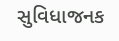સુવિધાજનક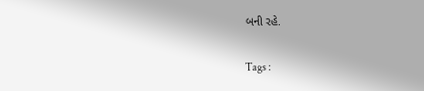બની રહે.

Tags :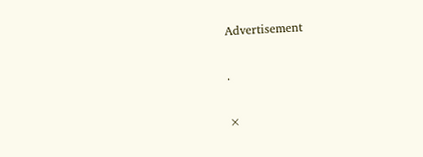Advertisement

.

×